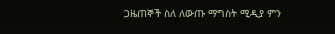ጋዜጠኞች ስለ ለውጡ ማግስት ሚዲያ ምን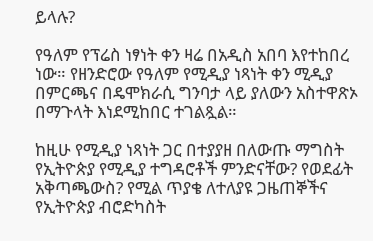ይላሉ?

የዓለም የፕሬስ ነፃነት ቀን ዛሬ በአዲስ አበባ እየተከበረ ነው። የዘንድሮው የዓለም የሚዲያ ነጻነት ቀን ሚዲያ በምርጫና በዴሞክራሲ ግንባታ ላይ ያለውን አስተዋጽኦ በማጉላት እነደሚከበር ተገልጿል።

ከዚሁ የሚዲያ ነጻነት ጋር በተያያዘ በለውጡ ማግስት የኢትዮጵያ የሚዲያ ተግዳሮቶች ምንድናቸው? የወደፊት አቅጣጫውስ? የሚል ጥያቄ ለተለያዩ ጋዜጠኞችና የኢትዮጵያ ብሮድካስት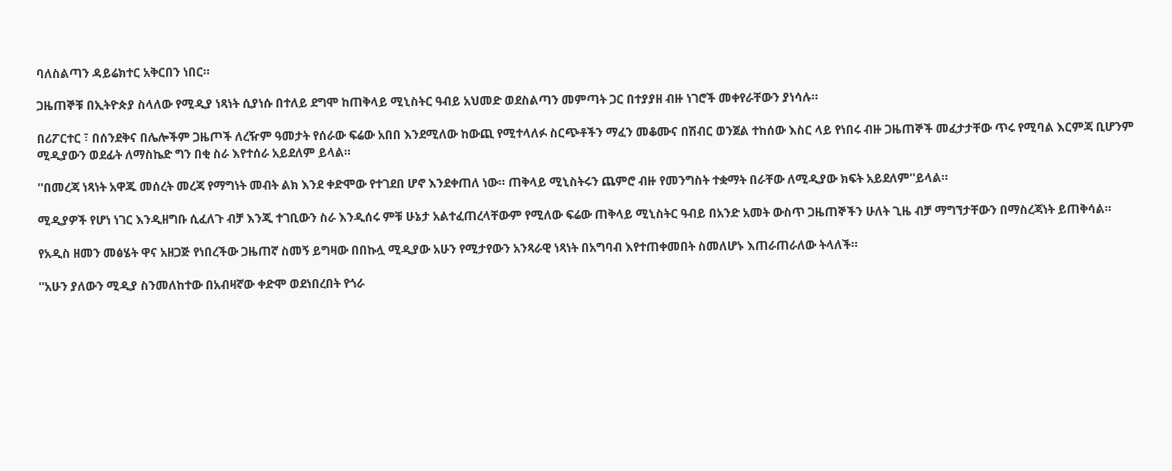ባለስልጣን ዳይሬክተር አቅርበን ነበር።

ጋዜጠኞቹ በኢትዮጵያ ስላለው የሚዲያ ነጻነት ሲያነሱ በተለይ ደግሞ ከጠቅላይ ሚኒስትር ዓብይ አህመድ ወደስልጣን መምጣት ጋር በተያያዘ ብዙ ነገሮች መቀየራቸውን ያነሳሉ።

በሪፖርተር ፣ በሰንደቅና በሌሎችም ጋዜጦች ለረዥም ዓመታት የሰራው ፍሬው አበበ እንደሚለው ከውጪ የሚተላለፉ ስርጭቶችን ማፈን መቆሙና በሽብር ወንጀል ተከሰው እስር ላይ የነበሩ ብዙ ጋዜጠኞች መፈታታቸው ጥሩ የሚባል እርምጃ ቢሆንም ሚዲያውን ወደፊት ለማስኬድ ግን በቂ ስራ እየተሰራ አይደለም ይላል።

''በመረጃ ነጻነት አዋጁ መሰረት መረጃ የማግነት መብት ልክ እንደ ቀድሞው የተገደበ ሆኖ እንደቀጠለ ነው። ጠቅላይ ሚኒስትሩን ጨምሮ ብዙ የመንግስት ተቋማት በራቸው ለሚዲያው ክፍት አይደለም''ይላል።

ሚዲያዎች የሆነ ነገር እንዲዘግቡ ሲፈለጉ ብቻ እንጂ ተገቢውን ስራ እንዲሰሩ ምቹ ሁኔታ አልተፈጠረላቸውም የሚለው ፍሬው ጠቅላይ ሚኒስትር ዓብይ በአንድ አመት ውስጥ ጋዜጠኞችን ሁለት ጊዜ ብቻ ማግኘታቸውን በማስረጃነት ይጠቅሳል።

የአዲስ ዘመን መፅሄት ዋና አዘጋጅ የነበረችው ጋዜጠኛ ስመኝ ይግዛው በበኩሏ ሚዲያው አሁን የሚታየውን አንጻራዊ ነጻነት በአግባብ እየተጠቀመበት ስመለሆኑ እጠራጠራለው ትላለች።

''አሁን ያለውን ሚዲያ ስንመለከተው በአብዛኛው ቀድሞ ወደነበረበት የጎራ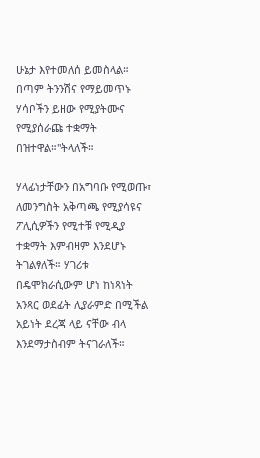ሁኔታ እየተመለሰ ይመስላል። በጣም ትንንሽና የማይመጥኑ ሃሳቦችን ይዘው የሚያትሙና የሚያሰራጩ ተቋማት በዝተዋል።''ትላለች።

ሃላፊነታቸውን በአግባቡ የሚወጡ፣ ለመንግስት አቅጣጫ የሚያሳዩና ፖሊሲዎችን የሚተቹ የሚዲያ ተቋማት እምብዛም እንደሆኑ ትገልፃለች። ሃገሪቱ በዴሞክራሲውም ሆነ ከነጻነት አንጻር ወደፊት ሊያራምድ በሚችል አይነት ደረጃ ላይ ናቸው ብላ እንደማታስብም ትናገራለች።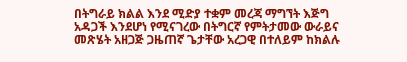በትግራይ ክልል እንደ ሚድያ ተቋም መረጃ ማግኘት እጅግ አዳጋች እንደሆነ የሚናገረው በትግርኛ የምትታመው ውራይና መጽሄት አዘጋጅ ጋዜጠኛ ጌታቸው አረጋዊ በተለይም ከክልሉ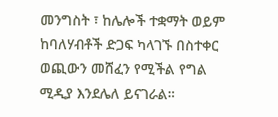መንግስት ፣ ከሌሎች ተቋማት ወይም ከባለሃብቶች ድጋፍ ካላገኙ በስተቀር ወጪውን መሸፈን የሚችል የግል ሚዲያ እንደሌለ ይናገራል።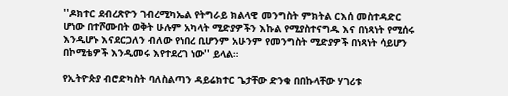''ዶክተር ደብረጽዮን ገብረሚካኤል የትግራይ ክልላዊ መንግስት ምክትል ርእሰ መስተዳድር ሆነው በተሾሙበት ወቅት ሁሉም አካላት ሚድያዎችን እኩል የሚያስተናግዱ እና በነጻነት የሚሰሩ እንዲሆኑ እናደርጋለን ብለው የነበረ ቢሆንም አሁንም የመንግስት ሚድያዎች በነጻነት ሳይሆን በኮሚቴዎች እንዲመሩ እየተደረገ ነው'' ይላል።

የኢትዮጵያ ብሮድካስት ባለስልጣን ዳይሬክተር ጌታቸው ድንቁ በበኩላቸው ሃገሪቱ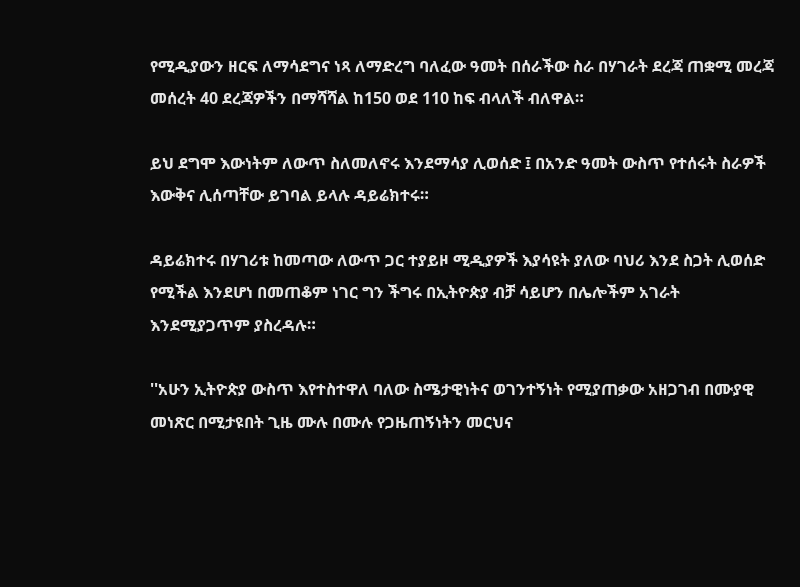የሚዲያውን ዘርፍ ለማሳደግና ነጻ ለማድረግ ባለፈው ዓመት በሰራችው ስራ በሃገራት ደረጃ ጠቋሚ መረጃ መሰረት 40 ደረጃዎችን በማሻሻል ከ150 ወደ 110 ከፍ ብላለች ብለዋል።

ይህ ደግሞ እውነትም ለውጥ ስለመለኖሩ እንደማሳያ ሊወሰድ ፤ በአንድ ዓመት ውስጥ የተሰሩት ስራዎች እውቅና ሊሰጣቸው ይገባል ይላሉ ዳይሬክተሩ።

ዳይሬክተሩ በሃገሪቱ ከመጣው ለውጥ ጋር ተያይዞ ሚዲያዎች እያሳዩት ያለው ባህሪ እንደ ስጋት ሊወሰድ የሚችል እንደሆነ በመጠቆም ነገር ግን ችግሩ በኢትዮጵያ ብቻ ሳይሆን በሌሎችም አገራት እንደሚያጋጥም ያስረዳሉ።

''አሁን ኢትዮጵያ ውስጥ እየተስተዋለ ባለው ስሜታዊነትና ወገንተኝነት የሚያጠቃው አዘጋገብ በሙያዊ መነጽር በሚታዩበት ጊዜ ሙሉ በሙሉ የጋዜጠኝነትን መርህና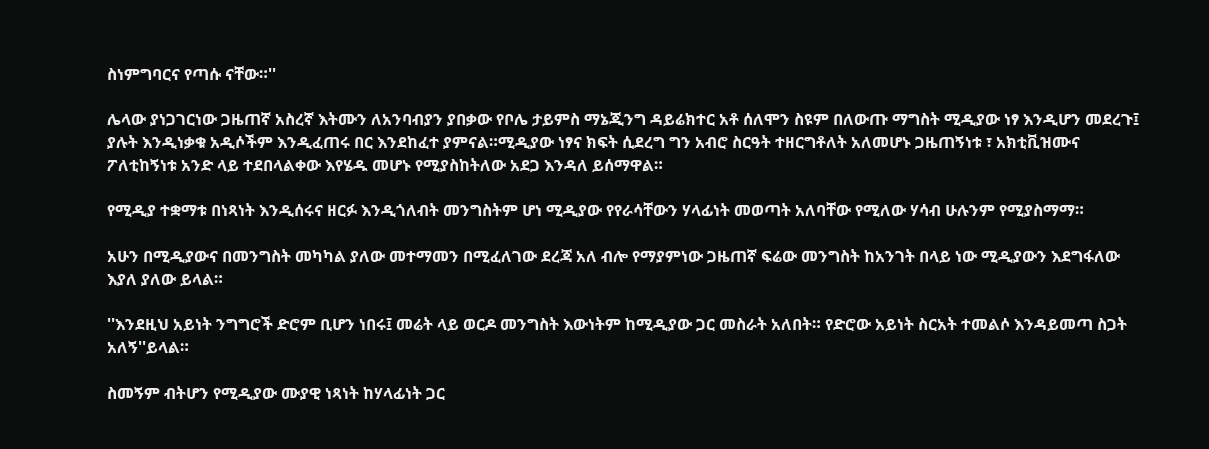ስነምግባርና የጣሱ ናቸው።''

ሌላው ያነጋገርነው ጋዜጠኛ አስረኛ እትሙን ለአንባብያን ያበቃው የቦሌ ታይምስ ማኔጂንግ ዳይሬክተር አቶ ሰለሞን ስዩም በለውጡ ማግስት ሚዲያው ነፃ እንዲሆን መደረጉ፤ ያሉት እንዲነቃቁ አዲሶችም እንዲፈጠሩ በር እንደከፈተ ያምናል።ሚዲያው ነፃና ክፍት ሲደረግ ግን አብሮ ስርዓት ተዘርግቶለት አለመሆኑ ጋዜጠኝነቱ ፣ አክቲቪዝሙና ፖለቲከኝነቱ አንድ ላይ ተደበላልቀው እየሄዱ መሆኑ የሚያስከትለው አደጋ እንዳለ ይሰማዋል።

የሚዲያ ተቋማቱ በነጻነት እንዲሰሩና ዘርፉ እንዲጎለብት መንግስትም ሆነ ሚዲያው የየራሳቸውን ሃላፊነት መወጣት አለባቸው የሚለው ሃሳብ ሁሉንም የሚያስማማ።

አሁን በሚዲያውና በመንግስት መካካል ያለው መተማመን በሚፈለገው ደረጃ አለ ብሎ የማያምነው ጋዜጠኛ ፍሬው መንግስት ከአንገት በላይ ነው ሚዲያውን እደግፋለው እያለ ያለው ይላል።

''እንደዚህ አይነት ንግግሮች ድሮም ቢሆን ነበሩ፤ መሬት ላይ ወርዶ መንግስት እውነትም ከሚዲያው ጋር መስራት አለበት። የድሮው አይነት ስርአት ተመልሶ እንዳይመጣ ስጋት አለኝ''ይላል።

ስመኝም ብትሆን የሚዲያው ሙያዊ ነጻነት ከሃላፊነት ጋር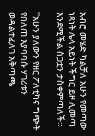አብሮ መሄድ ካልቻለ አሁን የመጣው ነጻነት ሌላ አይነት ችግር ይዞ ሊመጣ እንደሚችል ስጋቷን ታስቀምጣለች።

''አሁን ያለውን የዘር ፖለቲካና ግጭት የበለጠ እያባባሱ ሃገሪቱን ወዳልተፈለገ አቅጣጫ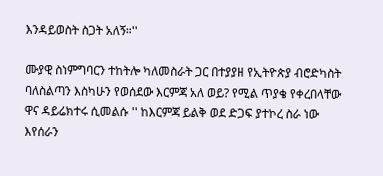እንዳይወስት ስጋት አለኝ።''

ሙያዊ ስነምግባርን ተከትሎ ካለመስራት ጋር በተያያዘ የኢትዮጵያ ብሮድካስት ባለስልጣን እስካሁን የወሰደው እርምጃ አለ ወይ? የሚል ጥያቄ የቀረበላቸው ዋና ዳይሬክተሩ ሲመልሱ '' ከእርምጃ ይልቅ ወደ ድጋፍ ያተኮረ ስራ ነው እየሰራን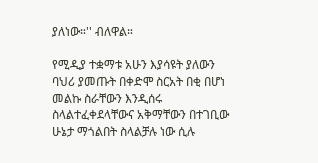ያለነው።'' ብለዋል።

የሚዲያ ተቋማቱ አሁን እያሳዩት ያለውን ባህሪ ያመጡት በቀድሞ ስርአት በቂ በሆነ መልኩ ስራቸውን እንዲሰሩ ስላልተፈቀደላቸውና አቅማቸውን በተገቢው ሁኔታ ማጎልበት ስላልቻሉ ነው ሲሉ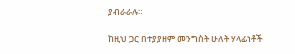ያብራራሉ።

ከዚህ ጋር በተያያዘም መንግስት ሁለት ሃላፊነቶች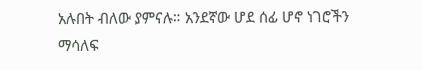አሉበት ብለው ያምናሉ። አንደኛው ሆደ ሰፊ ሆኖ ነገሮችን ማሳለፍ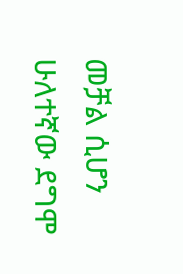መቻል ሲሆን ሁለተኛው ደግሞ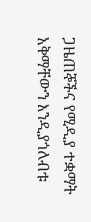ጋዜጠኞችና የሚዲያ ተቋማት አቅማቸውን እንዲያጎለብቱ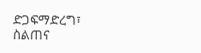ድጋፍማድረግ፣ ስልጠና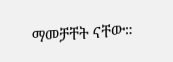ማመቻቸት ናቸው።